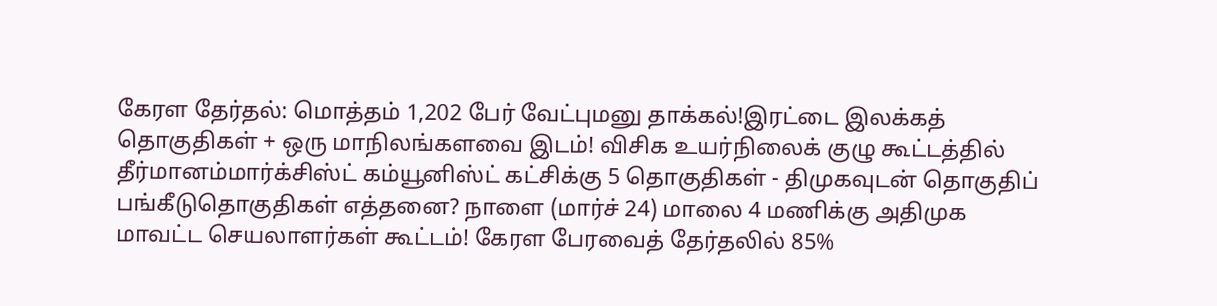கேரள தேர்தல்: மொத்தம் 1,202 பேர் வேட்புமனு தாக்கல்!இரட்டை இலக்கத் தொகுதிகள் + ஒரு மாநிலங்களவை இடம்! விசிக உயர்நிலைக் குழு கூட்டத்தில் தீர்மானம்மார்க்சிஸ்ட் கம்யூனிஸ்ட் கட்சிக்கு 5 தொகுதிகள் - திமுகவுடன் தொகுதிப் பங்கீடுதொகுதிகள் எத்தனை? நாளை (மார்ச் 24) மாலை 4 மணிக்கு அதிமுக மாவட்ட செயலாளர்கள் கூட்டம்! கேரள பேரவைத் தேர்தலில் 85%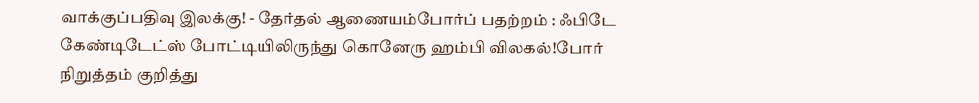வாக்குப்பதிவு இலக்கு! - தேர்தல் ஆணையம்போர்ப் பதற்றம் : ஃபிடே கேண்டிடேட்ஸ் போட்டியிலிருந்து கொனேரு ஹம்பி விலகல்!போர் நிறுத்தம் குறித்து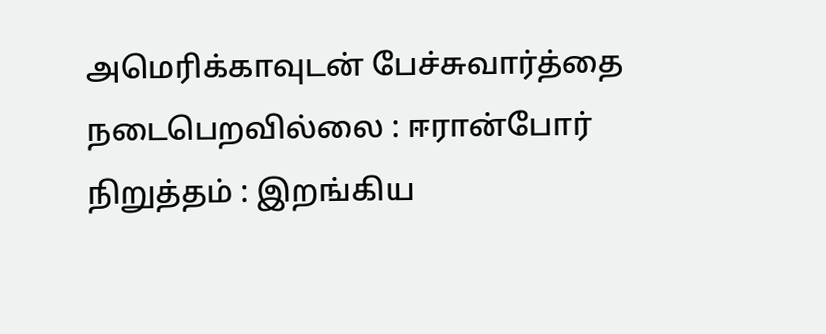அமெரிக்காவுடன் பேச்சுவார்த்தை நடைபெறவில்லை : ஈரான்போர் நிறுத்தம் : இறங்கிய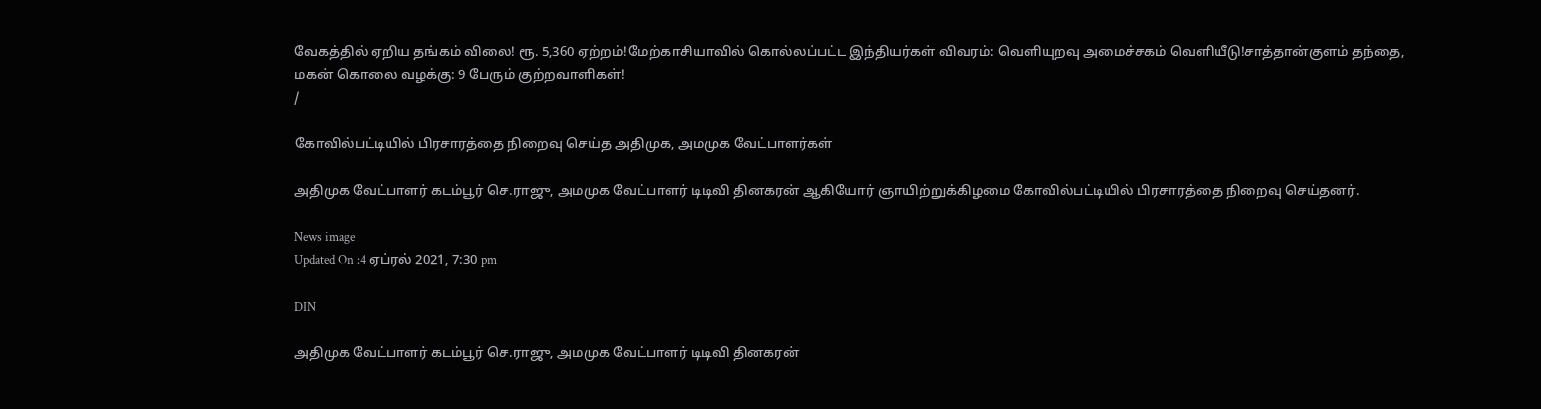வேகத்தில் ஏறிய தங்கம் விலை! ரூ. 5,360 ஏற்றம்!மேற்காசியாவில் கொல்லப்பட்ட இந்தியர்கள் விவரம்: வெளியுறவு அமைச்சகம் வெளியீடு!சாத்தான்குளம் தந்தை, மகன் கொலை வழக்கு: 9 பேரும் குற்றவாளிகள்!
/

கோவில்பட்டியில் பிரசாரத்தை நிறைவு செய்த அதிமுக, அமமுக வேட்பாளர்கள்

அதிமுக வேட்பாளர் கடம்பூர் செ.ராஜு, அமமுக வேட்பாளர் டிடிவி தினகரன் ஆகியோர் ஞாயிற்றுக்கிழமை கோவில்பட்டியில் பிரசாரத்தை நிறைவு செய்தனர்.

News image
Updated On :4 ஏப்ரல் 2021, 7:30 pm

DIN

அதிமுக வேட்பாளர் கடம்பூர் செ.ராஜு, அமமுக வேட்பாளர் டிடிவி தினகரன்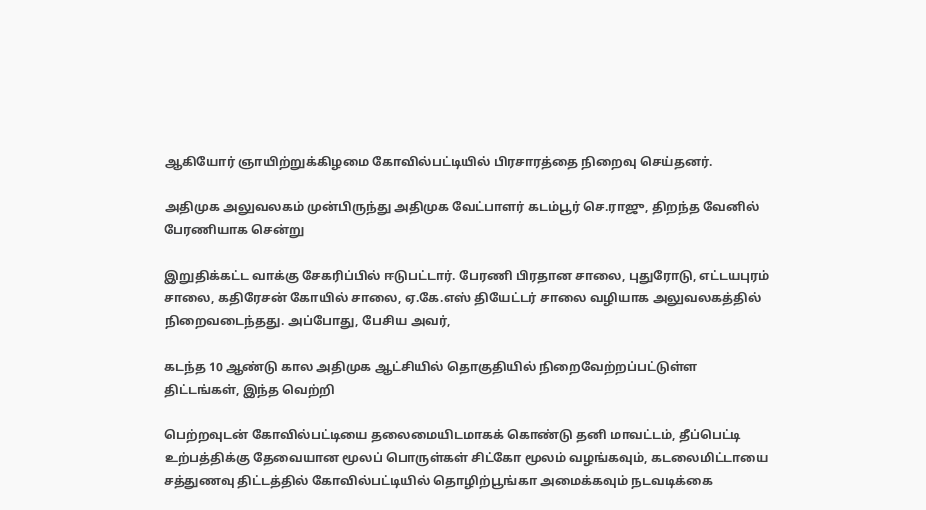ஆகியோர் ஞாயிற்றுக்கிழமை கோவில்பட்டியில் பிரசாரத்தை நிறைவு செய்தனர்.

அதிமுக அலுவலகம் முன்பிருந்து அதிமுக வேட்பாளர் கடம்பூர் செ.ராஜு, திறந்த வேனில் பேரணியாக சென்று

இறுதிக்கட்ட வாக்கு சேகரிப்பில் ஈடுபட்டார். பேரணி பிரதான சாலை, புதுரோடு, எட்டயபுரம் சாலை, கதிரேசன் கோயில் சாலை, ஏ.கே.எஸ் தியேட்டர் சாலை வழியாக அலுவலகத்தில் நிறைவடைந்தது. அப்போது, பேசிய அவர்,

கடந்த 10 ஆண்டு கால அதிமுக ஆட்சியில் தொகுதியில் நிறைவேற்றப்பட்டுள்ள திட்டங்கள், இந்த வெற்றி

பெற்றவுடன் கோவில்பட்டியை தலைமையிடமாகக் கொண்டு தனி மாவட்டம், தீப்பெட்டி உற்பத்திக்கு தேவையான மூலப் பொருள்கள் சிட்கோ மூலம் வழங்கவும், கடலைமிட்டாயை சத்துணவு திட்டத்தில் கோவில்பட்டியில் தொழிற்பூங்கா அமைக்கவும் நடவடிக்கை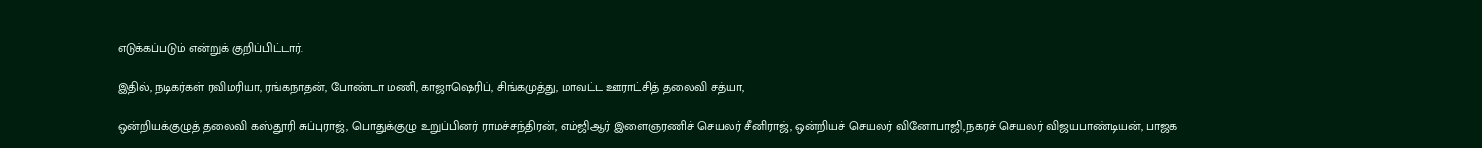எடுக்கப்படும் என்றுக் குறிப்பிட்டார்.

இதில், நடிகர்கள் ரவிமரியா, ரங்கநாதன், போண்டா மணி, காஜாஷெரிப், சிங்கமுத்து, மாவட்ட ஊராட்சித் தலைவி சத்யா,

ஒன்றியக்குழுத் தலைவி கஸ்தூரி சுப்புராஜ், பொதுக்குழு உறுப்பினர் ராமச்சந்திரன், எம்ஜிஆர் இளைஞரணிச் செயலர் சீனிராஜ், ஒன்றியச் செயலர் வினோபாஜி,நகரச் செயலர் விஜயபாண்டியன், பாஜக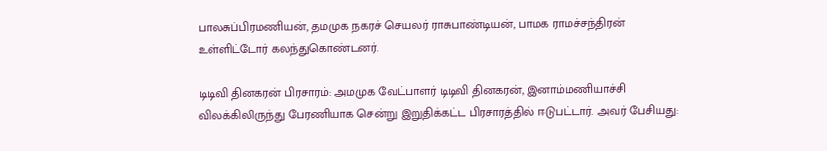பாலசுப்பிரமணியன், தமமுக நகரச் செயலர் ராசுபாண்டியன், பாமக ராமச்சந்திரன் உள்ளிட்டோர் கலந்துகொண்டனர்.

டிடிவி தினகரன் பிரசாரம்: அமமுக வேட்பாளர் டிடிவி தினகரன், இனாம்மணியாச்சி விலக்கிலிருந்து பேரணியாக சென்று இறுதிக்கட்ட பிரசாரத்தில் ஈடுபட்டார். அவர் பேசியது: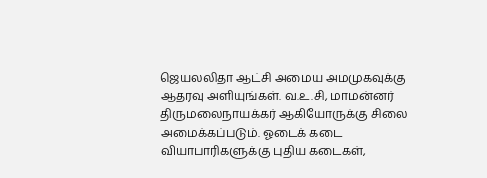ஜெயலலிதா ஆட்சி அமைய அமமுகவுக்கு ஆதரவு அளியுங்கள். வ.உ.சி, மாமன்னர் திருமலைநாயக்கர் ஆகியோருக்கு சிலை அமைக்கப்படும். ஓடைக் கடை வியாபாரிகளுக்கு புதிய கடைகள்,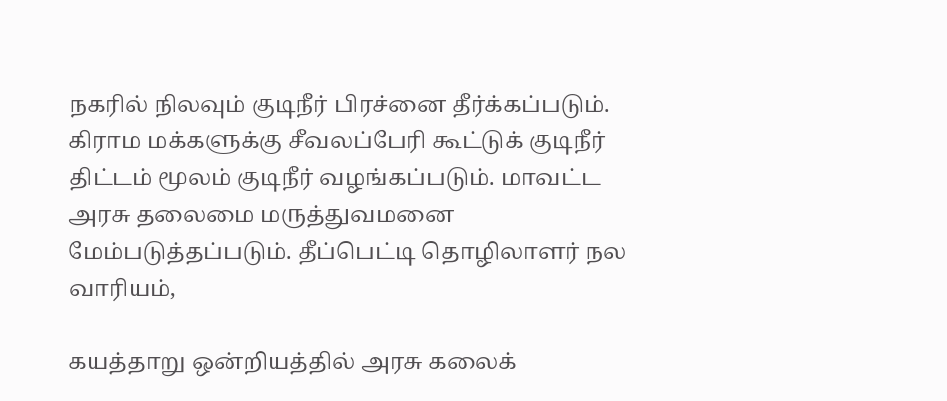நகரில் நிலவும் குடிநீர் பிரச்னை தீர்க்கப்படும். கிராம மக்களுக்கு சீவலப்பேரி கூட்டுக் குடிநீர் திட்டம் மூலம் குடிநீர் வழங்கப்படும். மாவட்ட அரசு தலைமை மருத்துவமனை மேம்படுத்தப்படும். தீப்பெட்டி தொழிலாளர் நல வாரியம்,

கயத்தாறு ஒன்றியத்தில் அரசு கலைக்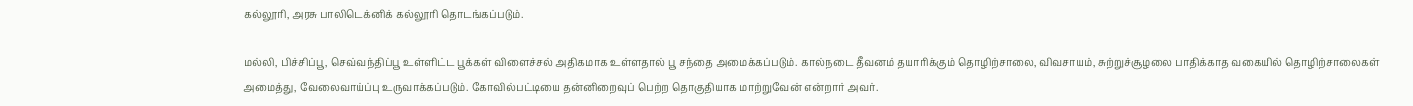கல்லூரி, அரசு பாலிடெக்னிக் கல்லூரி தொடங்கப்படும்.

மல்லி, பிச்சிப்பூ, செவ்வந்திப்பூ உள்ளிட்ட பூக்கள் விளைச்சல் அதிகமாக உள்ளதால் பூ சந்தை அமைக்கப்படும். கால்நடை தீவனம் தயாரிக்கும் தொழிற்சாலை, விவசாயம், சுற்றுச்சூழலை பாதிக்காத வகையில் தொழிற்சாலைகள் அமைத்து, வேலைவாய்ப்பு உருவாக்கப்படும். கோவில்பட்டியை தன்னிறைவுப் பெற்ற தொகுதியாக மாற்றுவேன் என்றார் அவர்.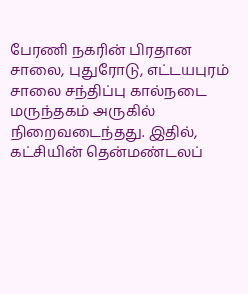பேரணி நகரின் பிரதான சாலை, புதுரோடு, எட்டயபுரம் சாலை சந்திப்பு கால்நடை மருந்தகம் அருகில் நிறைவடைந்தது. இதில், கட்சியின் தென்மண்டலப்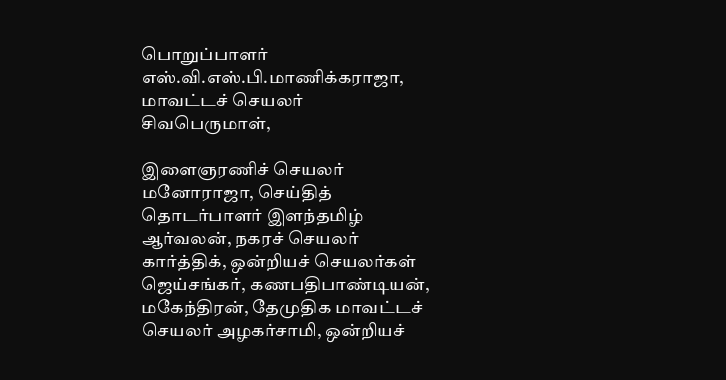பொறுப்பாளர் எஸ்.வி.எஸ்.பி.மாணிக்கராஜா, மாவட்டச் செயலர் சிவபெருமாள்,

இளைஞரணிச் செயலர் மனோராஜா, செய்தித் தொடர்பாளர் இளந்தமிழ் ஆர்வலன், நகரச் செயலர் கார்த்திக், ஒன்றியச் செயலர்கள் ஜெய்சங்கர், கணபதிபாண்டியன், மகேந்திரன், தேமுதிக மாவட்டச் செயலர் அழகர்சாமி, ஒன்றியச்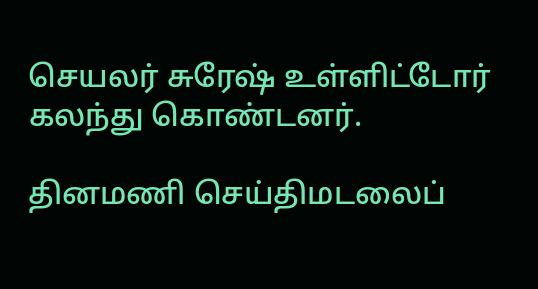செயலர் சுரேஷ் உள்ளிட்டோர் கலந்து கொண்டனர்.

தினமணி செய்திமடலைப்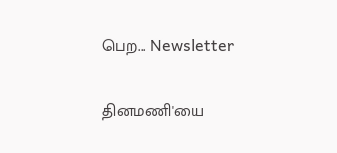பெற... Newsletter

தினமணி'யை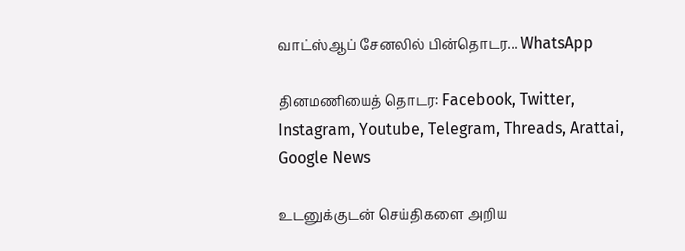வாட்ஸ்ஆப் சேனலில் பின்தொடர... WhatsApp

தினமணியைத் தொடர: Facebook, Twitter, Instagram, Youtube, Telegram, Threads, Arattai, Google News

உடனுக்குடன் செய்திகளை அறிய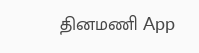தினமணி App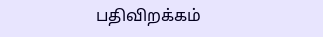பதிவிறக்கம்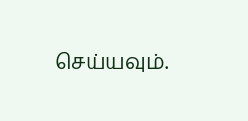செய்யவும்.